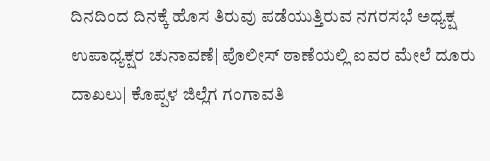ದಿನದಿಂದ ದಿನಕ್ಕೆ ಹೊಸ ತಿರುವು ಪಡೆಯುತ್ತಿರುವ ನಗರಸಭೆ ಅಧ್ಯಕ್ಷ ಉಪಾಧ್ಯಕ್ಷರ ಚುನಾವಣೆ| ಪೊಲೀಸ್‌ ಠಾಣೆಯಲ್ಲಿ ಐವರ ಮೇಲೆ ದೂರು ದಾಖಲು| ಕೊಪ್ಪಳ ಜಿಲ್ಲೆಗ ಗಂಗಾವತಿ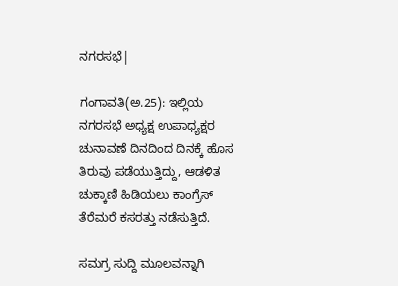ನಗರಸಭೆ|

ಗಂಗಾವತಿ(ಅ.25): ಇಲ್ಲಿಯ ನಗರಸಭೆ ಅಧ್ಯಕ್ಷ ಉಪಾಧ್ಯಕ್ಷರ ಚುನಾವಣೆ ದಿನದಿಂದ ದಿನಕ್ಕೆ ಹೊಸ ತಿರುವು ಪಡೆಯುತ್ತಿದ್ದು, ಆಡಳಿತ ಚುಕ್ಕಾಣಿ ಹಿಡಿಯಲು ಕಾಂಗ್ರೆಸ್‌ ತೆರೆಮರೆ ಕಸರತ್ತು ನಡೆಸುತ್ತಿದೆ.

ಸಮಗ್ರ ಸುದ್ದಿ ಮೂಲವನ್ನಾಗಿ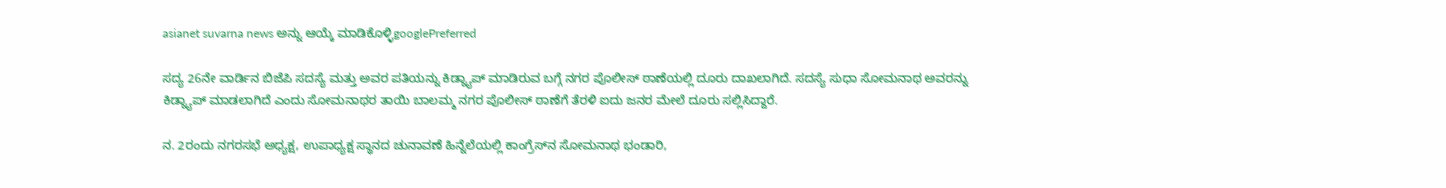asianet suvarna news ಅನ್ನು ಆಯ್ಕೆ ಮಾಡಿಕೊಳ್ಳಿgooglePreferred

ಸದ್ಯ 26ನೇ ವಾರ್ಡಿನ ಬಿಜೆಪಿ ಸದಸ್ಯೆ ಮತ್ತು ಅವರ ಪತಿಯನ್ನು ಕಿಡ್ನ್ಯಾಪ್‌ ಮಾಡಿರುವ ಬಗ್ಗೆ ನಗರ ಪೊಲೀಸ್‌ ಠಾಣೆಯಲ್ಲಿ ದೂರು ದಾಖಲಾಗಿದೆ. ಸದಸ್ಯೆ ಸುಧಾ ಸೋಮನಾಥ ಅವರನ್ನು ಕಿಡ್ನ್ಯಾಪ್‌ ಮಾಡಲಾಗಿದೆ ಎಂದು ಸೋಮನಾಥರ ತಾಯಿ ಬಾಲಮ್ಮ ನಗರ ಪೊಲೀಸ್‌ ಠಾಣೆಗೆ ತೆರಳಿ ಐದು ಜನರ ಮೇಲೆ ದೂರು ಸಲ್ಲಿಸಿದ್ದಾರೆ.

ನ. 2ರಂದು ನಗರಸಭೆ ಅಧ್ಯಕ್ಷ, ಉಪಾಧ್ಯಕ್ಷ ಸ್ಥಾನದ ಚುನಾವಣೆ ಹಿನ್ನೆಲೆಯಲ್ಲಿ ಕಾಂಗ್ರೆಸ್‌ನ ಸೋಮನಾಥ ಭಂಡಾರಿ,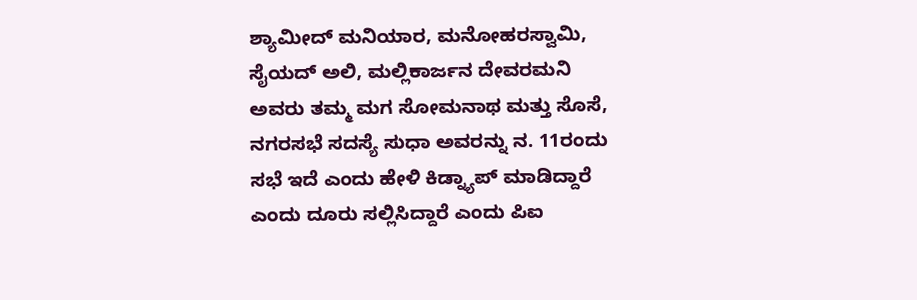ಶ್ಯಾಮೀದ್‌ ಮನಿಯಾರ, ಮನೋಹರಸ್ವಾಮಿ, ಸೈಯದ್‌ ಅಲಿ, ಮಲ್ಲಿಕಾರ್ಜನ ದೇವರಮನಿ ಅವರು ತಮ್ಮ ಮಗ ಸೋಮನಾಥ ಮತ್ತು ಸೊಸೆ, ನಗರಸಭೆ ಸದಸ್ಯೆ ಸುಧಾ ಅವರನ್ನು ನ. 11ರಂದು ಸಭೆ ಇದೆ ಎಂದು ಹೇಳಿ ಕಿಡ್ನ್ಯಾಪ್‌ ಮಾಡಿದ್ದಾರೆ ಎಂದು ದೂರು ಸಲ್ಲಿಸಿದ್ದಾರೆ ಎಂದು ಪಿಐ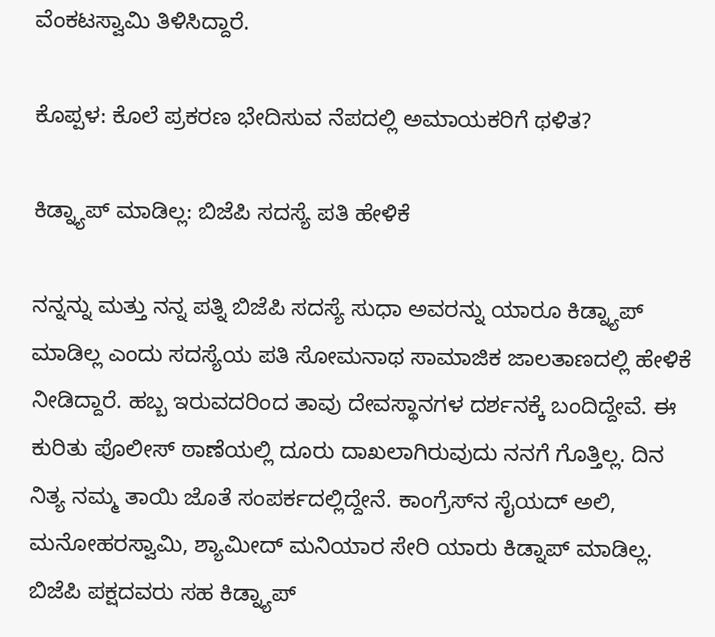ವೆಂಕಟಸ್ವಾಮಿ ತಿಳಿಸಿದ್ದಾರೆ.

ಕೊಪ್ಪಳ: ಕೊಲೆ ಪ್ರಕರಣ ಭೇದಿಸುವ ನೆಪದಲ್ಲಿ ಅಮಾಯಕರಿಗೆ ಥಳಿತ?

ಕಿಡ್ನ್ಯಾಪ್‌ ಮಾಡಿಲ್ಲ: ಬಿಜೆಪಿ ಸದಸ್ಯೆ ಪತಿ ಹೇಳಿಕೆ

ನನ್ನನ್ನು ಮತ್ತು ನನ್ನ ಪತ್ನಿ ಬಿಜೆಪಿ ಸದಸ್ಯೆ ಸುಧಾ ಅವರನ್ನು ಯಾರೂ ಕಿಡ್ನ್ಯಾಪ್‌ ಮಾಡಿಲ್ಲ ಎಂದು ಸದಸ್ಯೆಯ ಪತಿ ಸೋಮನಾಥ ಸಾಮಾಜಿಕ ಜಾಲತಾಣದಲ್ಲಿ ಹೇಳಿಕೆ ನೀಡಿದ್ದಾರೆ. ಹಬ್ಬ ಇರುವದರಿಂದ ತಾವು ದೇವಸ್ಥಾನಗಳ ದರ್ಶನಕ್ಕೆ ಬಂದಿದ್ದೇವೆ. ಈ ಕುರಿತು ಪೊಲೀಸ್‌ ಠಾಣೆಯಲ್ಲಿ ದೂರು ದಾಖಲಾಗಿರುವುದು ನನಗೆ ಗೊತ್ತಿಲ್ಲ. ದಿನ ನಿತ್ಯ ನಮ್ಮ ತಾಯಿ ಜೊತೆ ಸಂಪರ್ಕದಲ್ಲಿದ್ದೇನೆ. ಕಾಂಗ್ರೆಸ್‌ನ ಸೈಯದ್‌ ಅಲಿ, ಮನೋಹರಸ್ವಾಮಿ, ಶ್ಯಾಮೀದ್‌ ಮನಿಯಾರ ಸೇರಿ ಯಾರು ಕಿಡ್ನಾಪ್‌ ಮಾಡಿಲ್ಲ. ಬಿಜೆಪಿ ಪಕ್ಷದವರು ಸಹ ಕಿಡ್ನ್ಯಾಪ್‌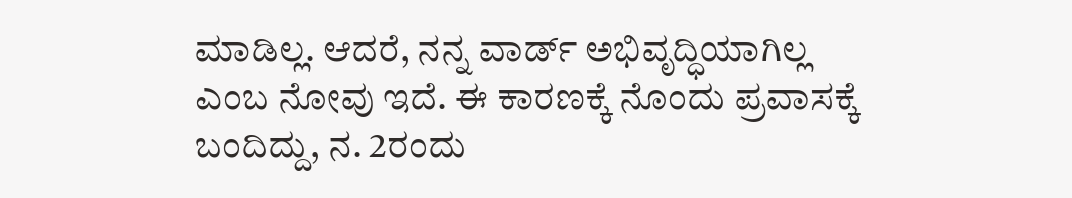ಮಾಡಿಲ್ಲ. ಆದರೆ, ನನ್ನ ವಾರ್ಡ್‌ ಅಭಿವೃದ್ಧಿಯಾಗಿಲ್ಲ ಎಂಬ ನೋವು ಇದೆ. ಈ ಕಾರಣಕ್ಕೆ ನೊಂದು ಪ್ರವಾಸಕ್ಕೆ ಬಂದಿದ್ದು, ನ. 2ರಂದು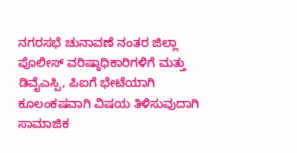ನಗರಸಭೆ ಚುನಾವಣೆ ನಂತರ ಜಿಲ್ಲಾ ಪೊಲೀಸ್‌ ವರಿಷ್ಠಾಧಿಕಾರಿಗಳಿಗೆ ಮತ್ತು ಡಿವೈಎಸ್ಪಿ, ಪಿಐಗೆ ಭೇಟೆಯಾಗಿ ಕೂಲಂಕಷವಾಗಿ ವಿಷಯ ತಿಳಿಸುವುದಾಗಿ ಸಾಮಾಜಿಕ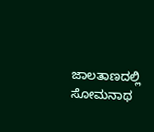ಜಾಲತಾಣದಲ್ಲಿ ಸೋಮನಾಥ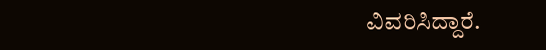ವಿವರಿಸಿದ್ದಾರೆ.